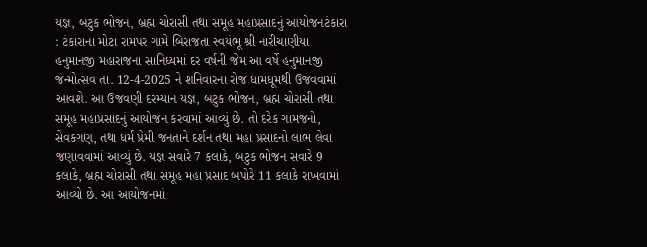યજ્ઞ, બટુક ભોજન, બ્રહ્મ ચોરાસી તથા સમૂહ મહાપ્રસાદનું આયોજનટંકારા : ટંકારાના મોટા રામપર ગામે બિરાજતા સ્વયંભૂ શ્રી નારીચાણીયા હનુમાનજી મહારાજના સાનિધ્યમાં દર વર્ષની જેમ આ વર્ષે હનુમાનજી જન્મોત્સવ તા. 12-4-2025 ને શનિવારના રોજ ધામધૂમથી ઉજવવામાં આવશે. આ ઉજવણી દરમ્યાન યજ્ઞ, બટુક ભોજન, બ્રહ્મ ચોરાસી તથા સમૂહ મહાપ્રસાદનું આયોજન કરવામાં આવ્યું છે. તો દરેક ગામજનો, સેવકગણ, તથા ધર્મ પ્રેમી જનતાને દર્શન તથા મહા પ્રસાદનો લાભ લેવા જણાવવામાં આવ્યું છે. યજ્ઞ સવારે 7 કલાકે, બટુક ભોજન સવારે 9 કલાકે, બ્રહ્મ ચોરાસી તથા સમૂહ મહા પ્રસાદ બપોરે 11 કલાકે રાખવામાં આવ્યો છે. આ આયોજનમાં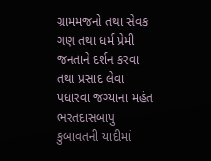ગ્રામમજનો તથા સેવક ગણ તથા ધર્મ પ્રેમી જનતાને દર્શન કરવા તથા પ્રસાદ લેવા પધારવા જગ્યાના મહંત ભરતદાસબાપુ કુબાવતની યાદીમાં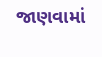જાણવામાં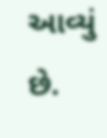આવ્યું છે.